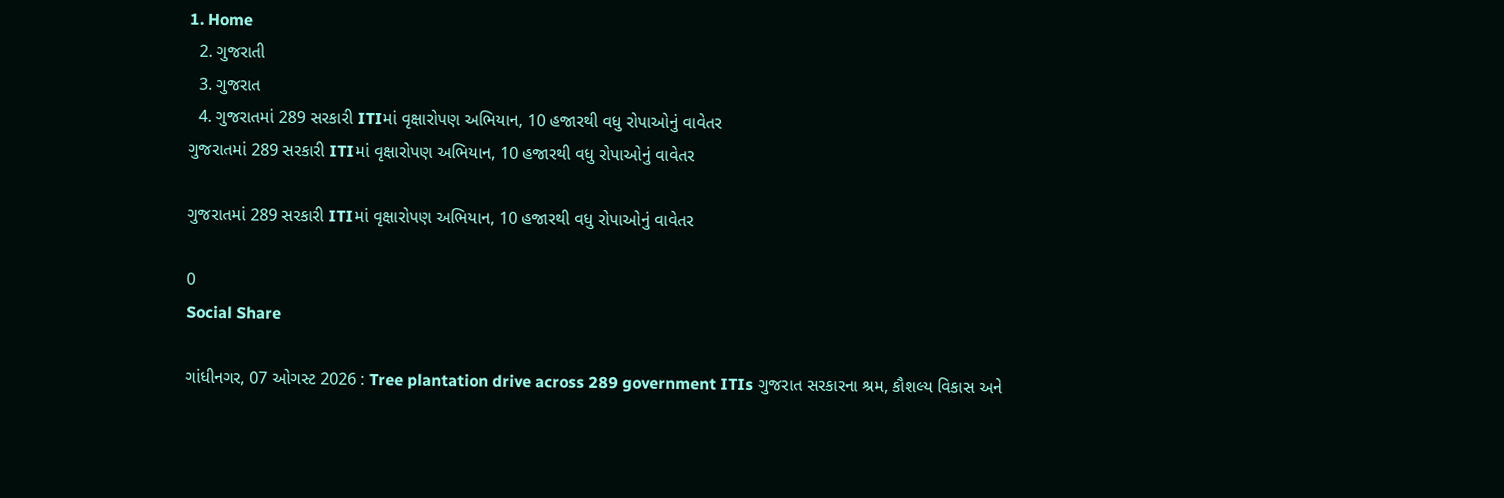1. Home
  2. ગુજરાતી
  3. ગુજરાત
  4. ગુજરાતમાં 289 સરકારી ITIમાં વૃક્ષારોપણ અભિયાન, 10 હજારથી વધુ રોપાઓનું વાવેતર
ગુજરાતમાં 289 સરકારી ITIમાં વૃક્ષારોપણ અભિયાન, 10 હજારથી વધુ રોપાઓનું વાવેતર

ગુજરાતમાં 289 સરકારી ITIમાં વૃક્ષારોપણ અભિયાન, 10 હજારથી વધુ રોપાઓનું વાવેતર

0
Social Share

ગાંધીનગર, 07 ઓગસ્ટ 2026 : Tree plantation drive across 289 government ITIs ગુજરાત સરકારના શ્રમ, કૌશલ્ય વિકાસ અને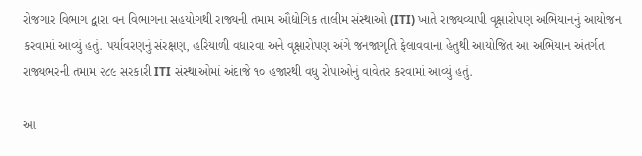રોજગાર વિભાગ દ્વારા વન વિભાગના સહયોગથી રાજ્યની તમામ ઔદ્યોગિક તાલીમ સંસ્થાઓ (ITI) ખાતે રાજ્યવ્યાપી વૃક્ષારોપણ અભિયાનનું આયોજન કરવામાં આવ્યું હતું. પર્યાવરણનું સંરક્ષણ, હરિયાળી વધારવા અને વૃક્ષારોપણ અંગે જનજાગૃતિ ફેલાવવાના હેતુથી આયોજિત આ અભિયાન અંતર્ગત રાજ્યભરની તમામ ૨૮૯ સરકારી ITI સંસ્થાઓમાં અંદાજે ૧૦ હજારથી વધુ રોપાઓનું વાવેતર કરવામાં આવ્યું હતું.

આ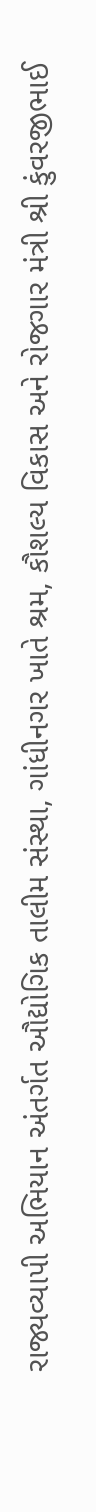રાજ્યવ્યાપી અભિયાન અંતર્ગત ઔદ્યોગિક તાલીમ સંસ્થા, ગાંધીનગર ખાતે શ્રમ, કૌશલ્ય વિકાસ અને રોજગાર મંત્રી શ્રી કુંવરજીભાઈ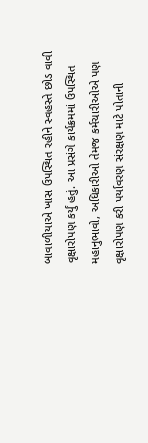બાવાળીયાએ ખાસ ઉપસ્થિત રહીને સ્વહસ્તે છોડ વાવી વૃક્ષારોપણ કર્યું હતું. આ પ્રસંગે કાર્યક્રમમાં ઉપસ્થિત મહાનુભાવો, અધિકારીઓ તેમજ કર્મચારીઓએ પણ વૃક્ષારોપણ કરી પર્યાવરણ સંરક્ષણ માટે પોતાની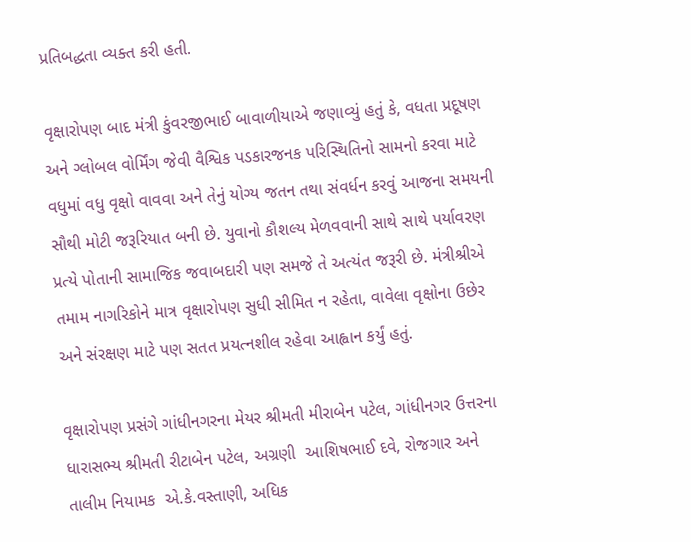પ્રતિબદ્ધતા વ્યક્ત કરી હતી.

વૃક્ષારોપણ બાદ મંત્રી કુંવરજીભાઈ બાવાળીયાએ જણાવ્યું હતું કે, વધતા પ્રદૂષણ અને ગ્લોબલ વોર્મિંગ જેવી વૈશ્વિક પડકારજનક પરિસ્થિતિનો સામનો કરવા માટે વધુમાં વધુ વૃક્ષો વાવવા અને તેનું યોગ્ય જતન તથા સંવર્ધન કરવું આજના સમયની સૌથી મોટી જરૂરિયાત બની છે. યુવાનો કૌશલ્ય મેળવવાની સાથે સાથે પર્યાવરણ પ્રત્યે પોતાની સામાજિક જવાબદારી પણ સમજે તે અત્યંત જરૂરી છે. મંત્રીશ્રીએ તમામ નાગરિકોને માત્ર વૃક્ષારોપણ સુધી સીમિત ન રહેતા, વાવેલા વૃક્ષોના ઉછેર અને સંરક્ષણ માટે પણ સતત પ્રયત્નશીલ રહેવા આહ્વાન કર્યું હતું.

વૃક્ષારોપણ પ્રસંગે ગાંધીનગરના મેયર શ્રીમતી મીરાબેન પટેલ, ગાંધીનગર ઉત્તરના ધારાસભ્ય શ્રીમતી રીટાબેન પટેલ, અગ્રણી  આશિષભાઈ દવે, રોજગાર અને તાલીમ નિયામક  એ.કે.વસ્તાણી, અધિક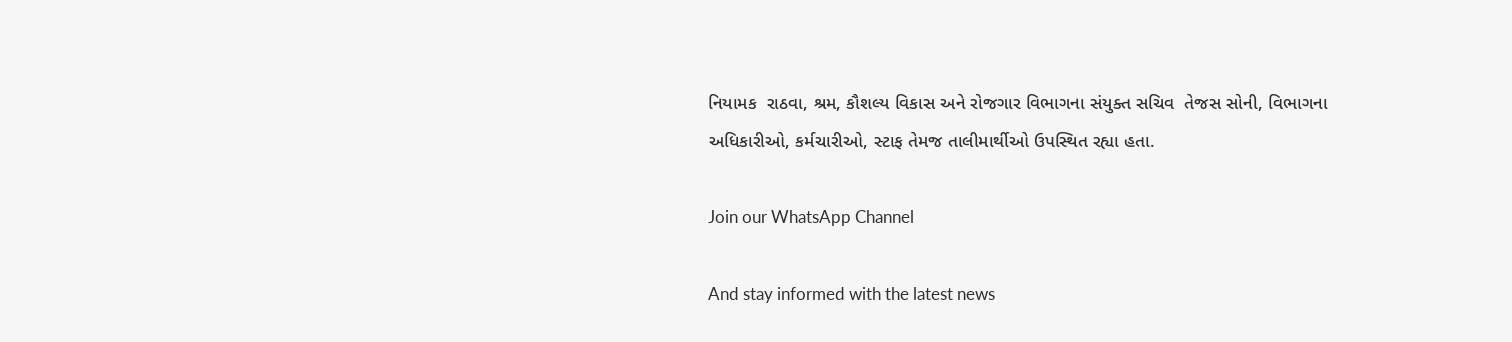નિયામક  રાઠવા, શ્રમ, કૌશલ્ય વિકાસ અને રોજગાર વિભાગના સંયુક્ત સચિવ  તેજસ સોની, વિભાગના અધિકારીઓ, કર્મચારીઓ, સ્ટાફ તેમજ તાલીમાર્થીઓ ઉપસ્થિત રહ્યા હતા.

Join our WhatsApp Channel

And stay informed with the latest news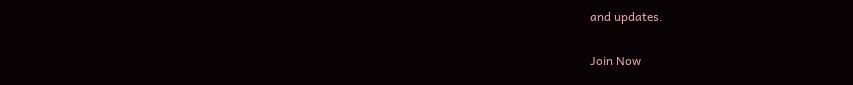and updates.

Join Now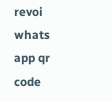revoi whats app qr code